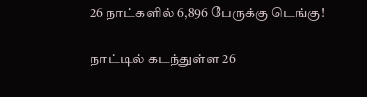26 நாட்களில் 6,896 பேருக்கு டெங்கு!

நாட்டில் கடந்துள்ள 26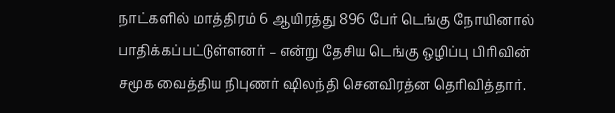நாட்களில் மாத்திரம் 6 ஆயிரத்து 896 பேர் டெங்கு நோயினால் பாதிக்கப்பட்டுள்ளனர் – என்று தேசிய டெங்கு ஒழிப்பு பிரிவின் சமூக வைத்திய நிபுணர் ஷிலந்தி செனவிரத்ன தெரிவித்தார்.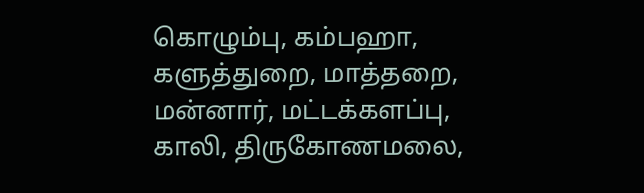கொழும்பு, கம்பஹா, களுத்துறை, மாத்தறை, மன்னார், மட்டக்களப்பு, காலி, திருகோணமலை,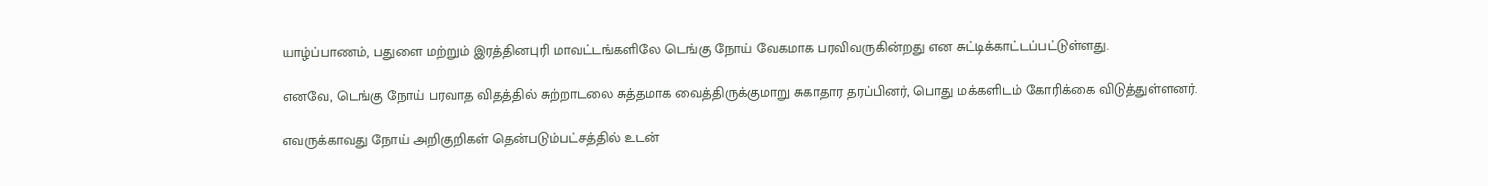யாழ்ப்பாணம், பதுளை மற்றும் இரத்தினபுரி மாவட்டங்களிலே டெங்கு நோய் வேகமாக பரவிவருகின்றது என சுட்டிக்காட்டப்பட்டுள்ளது.

எனவே, டெங்கு நோய் பரவாத விதத்தில் சுற்றாடலை சுத்தமாக வைத்திருக்குமாறு சுகாதார தரப்பினர், பொது மக்களிடம் கோரிக்கை விடுத்துள்ளனர்.

எவருக்காவது நோய் அறிகுறிகள் தென்படும்பட்சத்தில் உடன்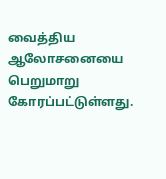வைத்திய ஆலோசனையை பெறுமாறு கோரப்பட்டுள்ளது.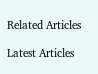Related Articles

Latest Articles